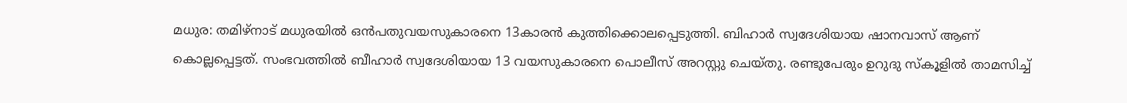മധുര: തമിഴ്നാട് മധുരയിൽ ഒൻപതുവയസുകാരനെ 13കാരൻ കുത്തിക്കൊലപ്പെടുത്തി. ബിഹാർ സ്വദേശിയായ ഷാനവാസ് ആണ് കൊല്ലപ്പെട്ടത്. സംഭവത്തിൽ ബീഹാർ സ്വദേശിയായ 13 വയസുകാരനെ പൊലീസ് അറസ്റ്റു ചെയ്തു. രണ്ടുപേരും ഉറുദു സ്കൂളിൽ താമസിച്ച്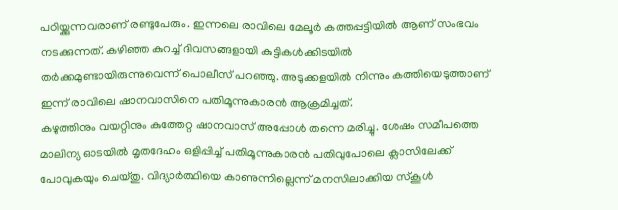പഠിയ്ക്കുന്നവരാണ് രണ്ടുപേരും. ഇന്നലെ രാവിലെ മേലൂർ കത്തപ്പട്ടിയിൽ ആണ് സംഭവം നടക്കുന്നത്. കഴിഞ്ഞ കുറച്ച് ദിവസങ്ങളായി കുട്ടികൾക്കിടയിൽ തർക്കമുണ്ടായിരുന്നുവെന്ന് പൊലീസ് പറഞ്ഞു. അടുക്കളയിൽ നിന്നും കത്തിയെടുത്താണ് ഇന്ന് രാവിലെ ഷാനവാസിനെ പതിമൂന്നുകാരൻ ആക്രമിച്ചത്.
കഴുത്തിനും വയറ്റിനും കുത്തേറ്റ ഷാനവാസ് അപ്പോൾ തന്നെ മരിച്ചു. ശേഷം സമീപത്തെ മാലിന്യ ഓടയിൽ മൃതദേഹം ഒളിപ്പിച്ച് പതിമൂന്നുകാരൻ പതിവുപോലെ ക്ലാസിലേക്ക് പോവുകയും ചെയ്തു. വിദ്യാർത്ഥിയെ കാണുന്നില്ലെന്ന് മനസിലാക്കിയ സ്കൂൾ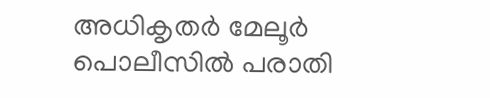അധികൃതർ മേലൂർ പൊലീസിൽ പരാതി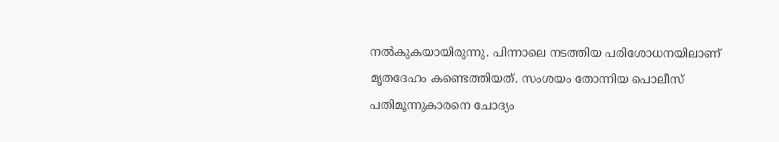നൽകുകയായിരുന്നു. പിന്നാലെ നടത്തിയ പരിശോധനയിലാണ് മൃതദേഹം കണ്ടെത്തിയത്. സംശയം തോന്നിയ പൊലീസ് പതിമൂന്നുകാരനെ ചോദ്യം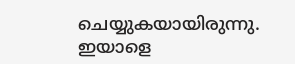ചെയ്യുകയായിരുന്നു. ഇയാളെ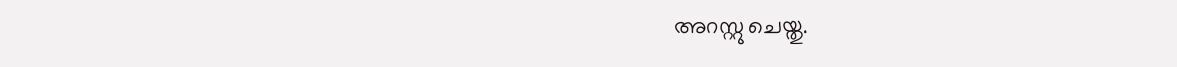അറസ്റ്റു ചെയ്തു.